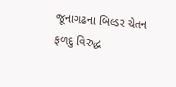જૂનાગઢના બિલ્ડર ચેતન ફળદુ વિરુદ્ધ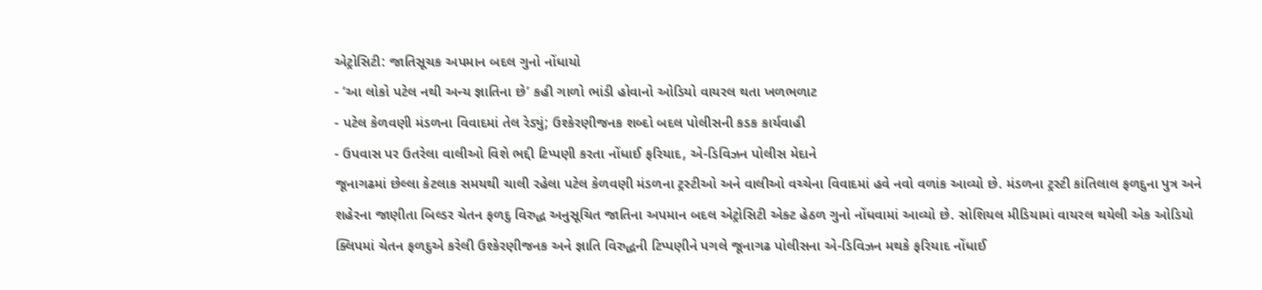એટ્રોસિટી: જાતિસૂચક અપમાન બદલ ગુનો નોંધાયો
- ‘આ લોકો પટેલ નથી અન્ય જ્ઞાતિના છે’ કહી ગાળો ભાંડી હોવાનો ઓડિયો વાયરલ થતા ખળભળાટ
- પટેલ કેળવણી મંડળના વિવાદમાં તેલ રેડ્યું; ઉશ્કેરણીજનક શબ્દો બદલ પોલીસની કડક કાર્યવાહી
- ઉપવાસ પર ઉતરેલા વાલીઓ વિશે ભદ્દી ટિપ્પણી કરતા નોંધાઈ ફરિયાદ, એ-ડિવિઝન પોલીસ મેદાને
જૂનાગઢમાં છેલ્લા કેટલાક સમયથી ચાલી રહેલા પટેલ કેળવણી મંડળના ટ્રસ્ટીઓ અને વાલીઓ વચ્ચેના વિવાદમાં હવે નવો વળાંક આવ્યો છે. મંડળના ટ્રસ્ટી કાંતિલાલ ફળદુના પુત્ર અને શહેરના જાણીતા બિલ્ડર ચેતન ફળદુ વિરુદ્ધ અનુસૂચિત જાતિના અપમાન બદલ એટ્રોસિટી એક્ટ હેઠળ ગુનો નોંધવામાં આવ્યો છે. સોશિયલ મીડિયામાં વાયરલ થયેલી એક ઓડિયો ક્લિપમાં ચેતન ફળદુએ કરેલી ઉશ્કેરણીજનક અને જ્ઞાતિ વિરુદ્ધની ટિપ્પણીને પગલે જૂનાગઢ પોલીસના એ-ડિવિઝન મથકે ફરિયાદ નોંધાઈ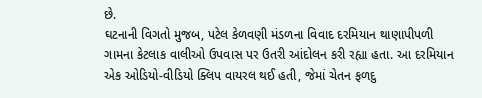છે.
ઘટનાની વિગતો મુજબ, પટેલ કેળવણી મંડળના વિવાદ દરમિયાન થાણાપીપળી ગામના કેટલાક વાલીઓ ઉપવાસ પર ઉતરી આંદોલન કરી રહ્યા હતા. આ દરમિયાન એક ઓડિયો-વીડિયો ક્લિપ વાયરલ થઈ હતી, જેમાં ચેતન ફળદુ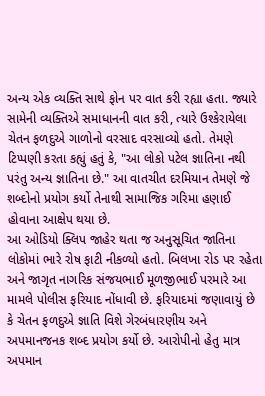અન્ય એક વ્યક્તિ સાથે ફોન પર વાત કરી રહ્યા હતા. જ્યારે સામેની વ્યક્તિએ સમાધાનની વાત કરી, ત્યારે ઉશ્કેરાયેલા ચેતન ફળદુએ ગાળોનો વરસાદ વરસાવ્યો હતો. તેમણે ટિપ્પણી કરતા કહ્યું હતું કે, "આ લોકો પટેલ જ્ઞાતિના નથી પરંતુ અન્ય જ્ઞાતિના છે." આ વાતચીત દરમિયાન તેમણે જે શબ્દોનો પ્રયોગ કર્યો તેનાથી સામાજિક ગરિમા હણાઈ હોવાના આક્ષેપ થયા છે.
આ ઓડિયો ક્લિપ જાહેર થતા જ અનુસૂચિત જાતિના લોકોમાં ભારે રોષ ફાટી નીકળ્યો હતો. બિલખા રોડ પર રહેતા અને જાગૃત નાગરિક સંજયભાઈ મૂળજીભાઈ પરમારે આ મામલે પોલીસ ફરિયાદ નોંધાવી છે. ફરિયાદમાં જણાવાયું છે કે ચેતન ફળદુએ જ્ઞાતિ વિશે ગેરબંધારણીય અને અપમાનજનક શબ્દ પ્રયોગ કર્યો છે. આરોપીનો હેતુ માત્ર અપમાન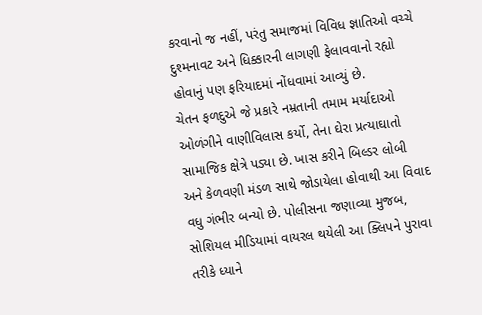કરવાનો જ નહીં, પરંતુ સમાજમાં વિવિધ જ્ઞાતિઓ વચ્ચે દુશ્મનાવટ અને ધિક્કારની લાગણી ફેલાવવાનો રહ્યો હોવાનું પણ ફરિયાદમાં નોંધવામાં આવ્યું છે.
ચેતન ફળદુએ જે પ્રકારે નમ્રતાની તમામ મર્યાદાઓ ઓળંગીને વાણીવિલાસ કર્યો, તેના ઘેરા પ્રત્યાઘાતો સામાજિક ક્ષેત્રે પડ્યા છે. ખાસ કરીને બિલ્ડર લોબી અને કેળવણી મંડળ સાથે જોડાયેલા હોવાથી આ વિવાદ વધુ ગંભીર બન્યો છે. પોલીસના જણાવ્યા મુજબ, સોશિયલ મીડિયામાં વાયરલ થયેલી આ ક્લિપને પુરાવા તરીકે ધ્યાને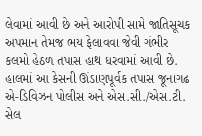લેવામાં આવી છે અને આરોપી સામે જાતિસૂચક અપમાન તેમજ ભય ફેલાવવા જેવી ગંભીર કલમો હેઠળ તપાસ હાથ ધરવામાં આવી છે.
હાલમાં આ કેસની ઊંડાણપૂર્વક તપાસ જૂનાગઢ એ-ડિવિઝન પોલીસ અને એસ.સી./એસ.ટી. સેલ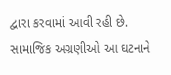દ્વારા કરવામાં આવી રહી છે. સામાજિક અગ્રણીઓ આ ઘટનાને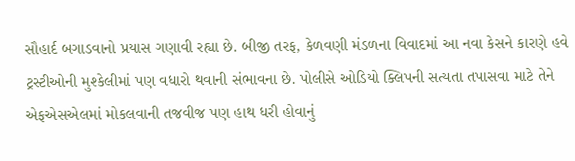સૌહાર્દ બગાડવાનો પ્રયાસ ગણાવી રહ્યા છે. બીજી તરફ, કેળવણી મંડળના વિવાદમાં આ નવા કેસને કારણે હવે ટ્રસ્ટીઓની મુશ્કેલીમાં પણ વધારો થવાની સંભાવના છે. પોલીસે ઓડિયો ક્લિપની સત્યતા તપાસવા માટે તેને એફએસએલમાં મોકલવાની તજવીજ પણ હાથ ધરી હોવાનું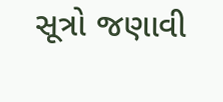સૂત્રો જણાવી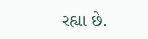રહ્યા છે.